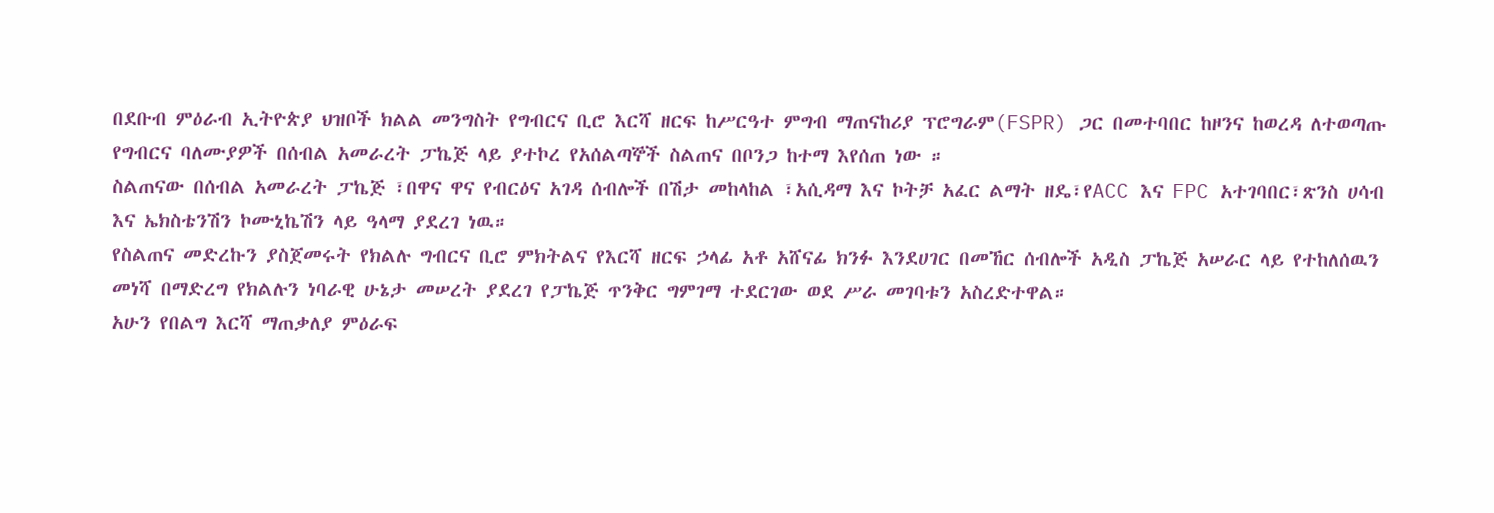በደቡብ ምዕራብ ኢትዮጵያ ህዝቦች ክልል መንግስት የግብርና ቢሮ እርሻ ዘርፍ ከሥርዓተ ምግብ ማጠናከሪያ ፕሮግራም(FSPR) ጋር በመተባበር ከዞንና ከወረዳ ለተወጣጡ የግብርና ባለሙያዎች በሰብል አመራረት ፓኬጅ ላይ ያተኮረ የአሰልጣኞች ስልጠና በቦንጋ ከተማ እየሰጠ ነው ።
ስልጠናው በሰብል አመራረት ፓኬጅ ፣በዋና ዋና የብርዕና አገዳ ሰብሎች በሽታ መከላከል ፣አሲዳማ እና ኮትቻ አፈር ልማት ዘዴ፣የACC እና FPC አተገባበር፣ጽንስ ሀሳብ እና ኤክስቴንሽን ኮሙኒኬሽን ላይ ዓላማ ያደረገ ነዉ።
የስልጠና መድረኩን ያስጀመሩት የክልሉ ግብርና ቢሮ ምክትልና የእርሻ ዘርፍ ኃላፊ አቶ አሸናፊ ክንፉ እንደሀገር በመኸር ሰብሎች አዲስ ፓኬጅ አሠራር ላይ የተከለሰዉን መነሻ በማድረግ የክልሉን ነባራዊ ሁኔታ መሠረት ያደረገ የፓኬጅ ጥንቅር ግምገማ ተደርገው ወደ ሥራ መገባቱን አስረድተዋል።
አሁን የበልግ እርሻ ማጠቃለያ ምዕራፍ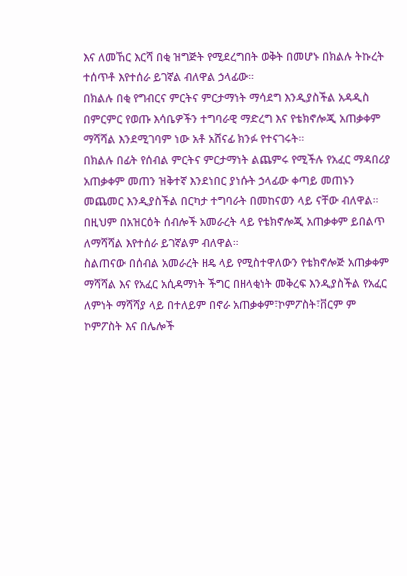እና ለመኸር እርሻ በቂ ዝግጅት የሚደረግበት ወቅት በመሆኑ በክልሉ ትኩረት ተሰጥቶ እየተሰራ ይገኛል ብለዋል ኃላፊው።
በክልሉ በቂ የግብርና ምርትና ምርታማነት ማሳደግ እንዲያስችል አዳዲስ በምርምር የወጡ እሳቤዎችን ተግባራዊ ማድረግ እና የቴክኖሎጂ አጠቃቀም ማሻሻል እንደሚገባም ነው አቶ አሸናፊ ክንፉ የተናገሩት።
በክልሉ በፊት የሰብል ምርትና ምርታማነት ልጨምሩ የሚችሉ የአፈር ማዳበሪያ አጠቃቀም መጠን ዝቅተኛ እንደነበር ያነሱት ኃላፊው ቀጣይ መጠኑን መጨመር እንዲያስችል በርካታ ተግባራት በመከናወን ላይ ናቸው ብለዋል።
በዚህም በአዝርዕት ሰብሎች አመራረት ላይ የቴክኖሎጂ አጠቃቀም ይበልጥ ለማሻሻል እየተሰራ ይገኛልም ብለዋል።
ስልጠናው በሰብል አመራረት ዘዴ ላይ የሚስተዋለውን የቴክኖሎጅ አጠቃቀም ማሻሻል እና የአፈር አሲዳማነት ችግር በዘላቂነት መቅረፍ እንዲያስችል የአፈር ለምነት ማሻሻያ ላይ በተለይም በኖራ አጠቃቀም፣ኮምፖስት፣ቨርም ም ኮምፖስት እና በሌሎች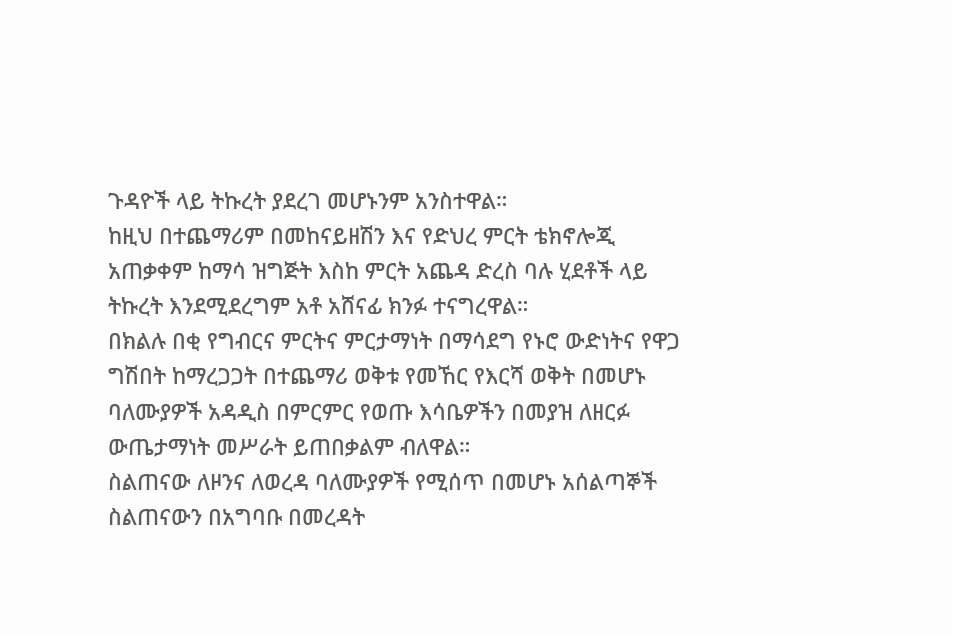ጉዳዮች ላይ ትኩረት ያደረገ መሆኑንም አንስተዋል።
ከዚህ በተጨማሪም በመከናይዘሽን እና የድህረ ምርት ቴክኖሎጂ አጠቃቀም ከማሳ ዝግጅት እስከ ምርት አጨዳ ድረስ ባሉ ሂደቶች ላይ ትኩረት እንደሚደረግም አቶ አሸናፊ ክንፉ ተናግረዋል።
በክልሉ በቂ የግብርና ምርትና ምርታማነት በማሳደግ የኑሮ ውድነትና የዋጋ ግሽበት ከማረጋጋት በተጨማሪ ወቅቱ የመኸር የእርሻ ወቅት በመሆኑ ባለሙያዎች አዳዲስ በምርምር የወጡ እሳቤዎችን በመያዝ ለዘርፉ ውጤታማነት መሥራት ይጠበቃልም ብለዋል።
ስልጠናው ለዞንና ለወረዳ ባለሙያዎች የሚሰጥ በመሆኑ አሰልጣኞች ስልጠናውን በአግባቡ በመረዳት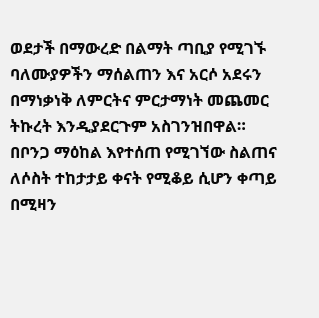ወደታች በማውረድ በልማት ጣቢያ የሚገኙ ባለሙያዎችን ማሰልጠን እና አርሶ አደሩን በማነቃነቅ ለምርትና ምርታማነት መጨመር ትኩረት እንዲያደርጉም አስገንዝበዋል።
በቦንጋ ማዕከል እየተሰጠ የሚገኘው ስልጠና ለሶስት ተከታታይ ቀናት የሚቆይ ሲሆን ቀጣይ በሚዛን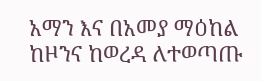አማን እና በአመያ ማዕከል ከዞንና ከወረዳ ለተወጣጡ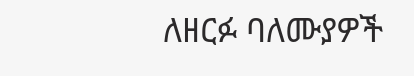ለዘርፉ ባለሙያዎች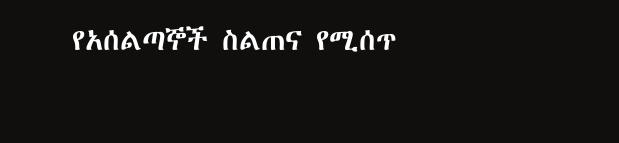የአሰልጣኞች ስልጠና የሚሰጥ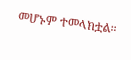መሆኑም ተመላክቷል።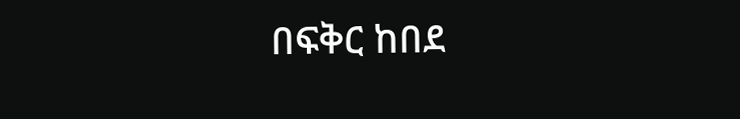በፍቅር ከበደ